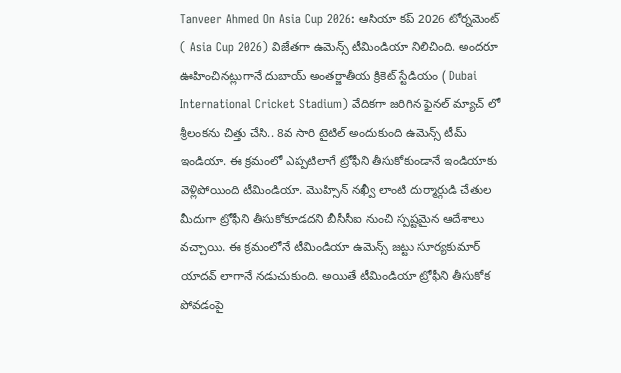Tanveer Ahmed On Asia Cup 2026: ఆసియా కప్ 2026 టోర్నమెంట్ ( Asia Cup 2026) విజేతగా ఉమెన్స్ టీమిండియా నిలిచింది. అందరూ ఊహించినట్లుగానే దుబాయ్ అంతర్జాతీయ క్రికెట్ స్టేడియం ( Dubai International Cricket Stadium) వేదికగా జరిగిన ఫైనల్ మ్యాచ్ లో శ్రీలంకను చిత్తు చేసి.. 8వ సారి టైటిల్ అందుకుంది ఉమెన్స్ టీమ్ ఇండియా. ఈ క్రమంలో ఎప్పటిలాగే ట్రోఫీని తీసుకోకుండానే ఇండియాకు వెళ్లిపోయింది టీమిండియా. మొహ్సిన్ నఖ్వీ లాంటి దుర్మార్గుడి చేతుల మీదుగా ట్రోఫీని తీసుకోకూడదని బీసీసీఐ నుంచి స్పష్టమైన ఆదేశాలు వచ్చాయి. ఈ క్రమంలోనే టీమిండియా ఉమెన్స్ జట్టు సూర్యకుమార్ యాదవ్ లాగానే నడుచుకుంది. అయితే టీమిండియా ట్రోఫీని తీసుకోక పోవడంపై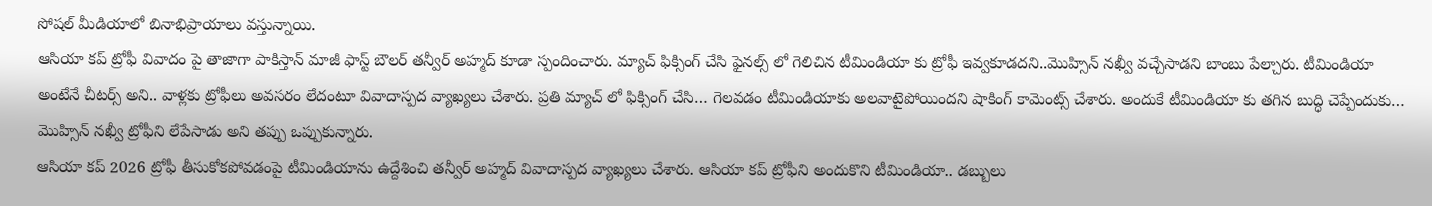సోషల్ మీడియాలో బినాభిప్రాయాలు వస్తున్నాయి.
ఆసియా కప్ ట్రోఫీ వివాదం పై తాజాగా పాకిస్తాన్ మాజీ ఫాస్ట్ బౌలర్ తన్వీర్ అహ్మద్ కూడా స్పందించారు. మ్యాచ్ ఫిక్సింగ్ చేసి ఫైనల్స్ లో గెలిచిన టీమిండియా కు ట్రోఫీ ఇవ్వకూడదని..మొహ్సిన్ నఖ్వీ వచ్చేసాడని బాంబు పేల్చారు. టీమిండియా అంటేనే చీటర్స్ అని.. వాళ్లకు ట్రోఫీలు అవసరం లేదంటూ వివాదాస్పద వ్యాఖ్యలు చేశారు. ప్రతి మ్యాచ్ లో ఫిక్సింగ్ చేసి… గెలవడం టీమిండియాకు అలవాటైపోయిందని షాకింగ్ కామెంట్స్ చేశారు. అందుకే టీమిండియా కు తగిన బుద్ధి చెప్పేందుకు… మొహ్సిన్ నఖ్వీ ట్రోఫీని లేపేసాడు అని తప్పు ఒప్పుకున్నారు.
ఆసియా కప్ 2026 ట్రోఫీ తీసుకోకపోవడంపై టీమిండియాను ఉద్దేశించి తన్వీర్ అహ్మద్ వివాదాస్పద వ్యాఖ్యలు చేశారు. ఆసియా కప్ ట్రోఫీని అందుకొని టీమిండియా.. డబ్బులు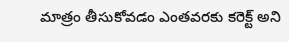మాత్రం తీసుకోవడం ఎంతవరకు కరెక్ట్ అని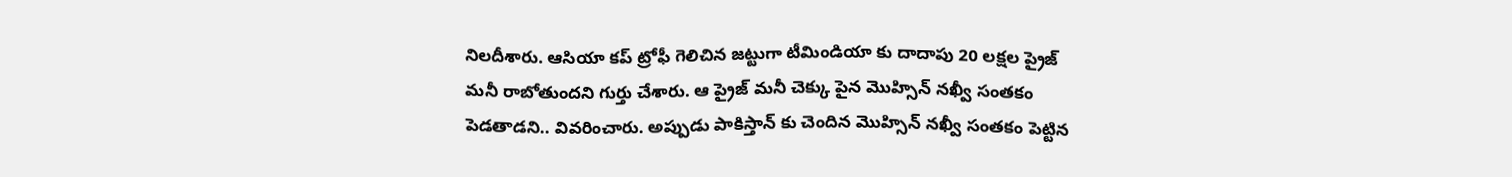నిలదీశారు. ఆసియా కప్ ట్రోఫీ గెలిచిన జట్టుగా టీమిండియా కు దాదాపు 20 లక్షల ప్రైజ్ మనీ రాబోతుందని గుర్తు చేశారు. ఆ ప్రైజ్ మనీ చెక్కు పైన మొహ్సిన్ నఖ్వీ సంతకం పెడతాడని.. వివరించారు. అప్పుడు పాకిస్తాన్ కు చెందిన మొహ్సిన్ నఖ్వీ సంతకం పెట్టిన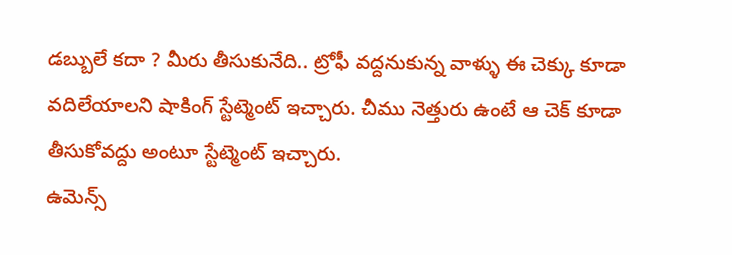డబ్బులే కదా ? మీరు తీసుకునేది.. ట్రోఫీ వద్దనుకున్న వాళ్ళు ఈ చెక్కు కూడా వదిలేయాలని షాకింగ్ స్టేట్మెంట్ ఇచ్చారు. చీము నెత్తురు ఉంటే ఆ చెక్ కూడా తీసుకోవద్దు అంటూ స్టేట్మెంట్ ఇచ్చారు.
ఉమెన్స్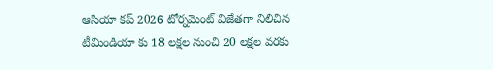ఆసియా కప్ 2026 టోర్నమెంట్ విజేతగా నిలిచిన టీమిండియా కు 18 లక్షల నుంచి 20 లక్షల వరకు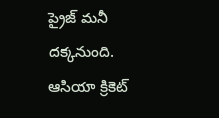ప్రైజ్ మనీ దక్కనుంది. ఆసియా క్రికెట్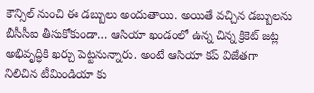కౌన్సిల్ నుంచి ఈ డబ్బులు అందుతాయి. అయితే వచ్చిన డబ్బులను బీసీసీఐ తీసుకోకుండా… ఆసియా ఖండంలో ఉన్న చిన్న క్రికెట్ జట్ల అభివృద్ధికి ఖర్చు పెట్టనున్నారు. అంటే ఆసియా కప్ విజేతగా నిలిచిన టీమిండియా కు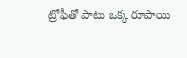ట్రోఫీతో పాటు ఒక్క రూపాయి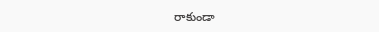రాకుండా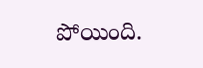పోయింది.